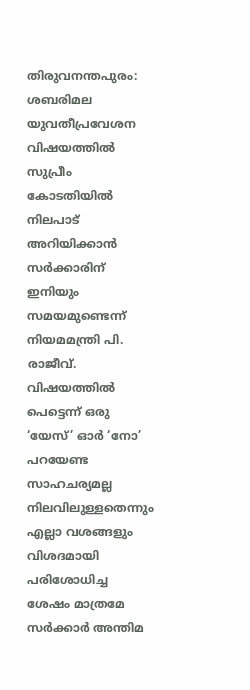തിരുവനന്തപുരം: ശബരിമല യുവതീപ്രവേശന വിഷയത്തിൽ സുപ്രീം കോടതിയിൽ നിലപാട് അറിയിക്കാൻ സർക്കാരിന് ഇനിയും സമയമുണ്ടെന്ന് നിയമമന്ത്രി പി. രാജീവ്. വിഷയത്തിൽ പെട്ടെന്ന് ഒരു ‘യേസ്’ ഓർ ‘നോ’ പറയേണ്ട സാഹചര്യമല്ല നിലവിലുള്ളതെന്നും എല്ലാ വശങ്ങളും വിശദമായി പരിശോധിച്ച ശേഷം മാത്രമേ സർക്കാർ അന്തിമ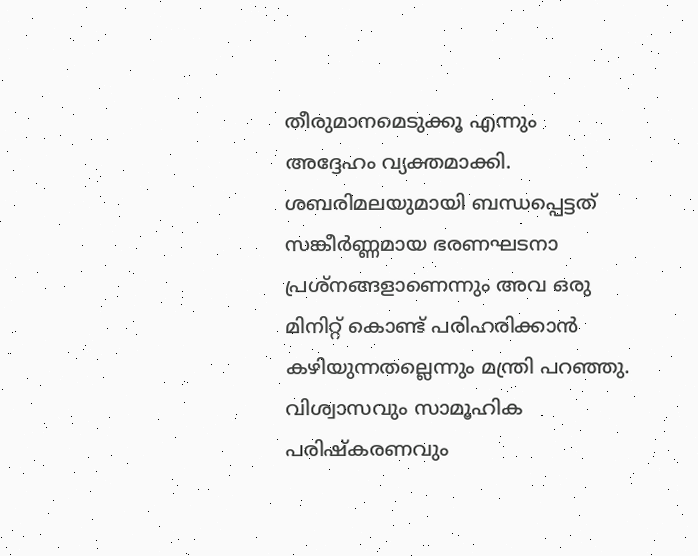തീരുമാനമെടുക്കൂ എന്നും അദ്ദേഹം വ്യക്തമാക്കി.
ശബരിമലയുമായി ബന്ധപ്പെട്ടത് സങ്കീർണ്ണമായ ഭരണഘടനാ പ്രശ്നങ്ങളാണെന്നും അവ ഒരു മിനിറ്റ് കൊണ്ട് പരിഹരിക്കാൻ കഴിയുന്നതല്ലെന്നും മന്ത്രി പറഞ്ഞു. വിശ്വാസവും സാമൂഹിക പരിഷ്കരണവും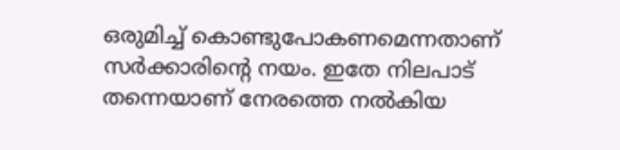ഒരുമിച്ച് കൊണ്ടുപോകണമെന്നതാണ് സർക്കാരിന്റെ നയം. ഇതേ നിലപാട് തന്നെയാണ് നേരത്തെ നൽകിയ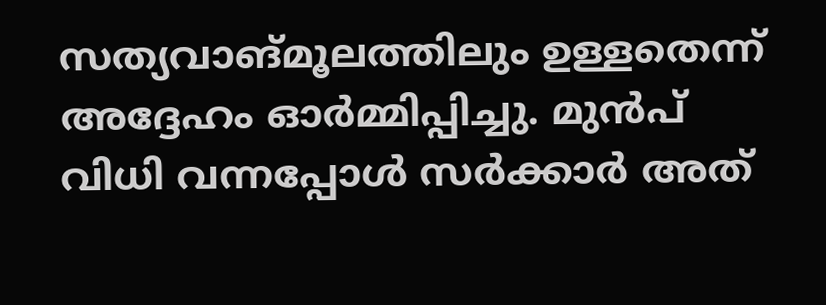സത്യവാങ്മൂലത്തിലും ഉള്ളതെന്ന് അദ്ദേഹം ഓർമ്മിപ്പിച്ചു. മുൻപ് വിധി വന്നപ്പോൾ സർക്കാർ അത്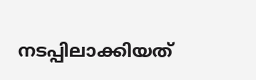നടപ്പിലാക്കിയത്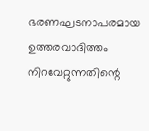ഭരണഘടനാപരമായ ഉത്തരവാദിത്തം നിറവേറ്റുന്നതിന്റെ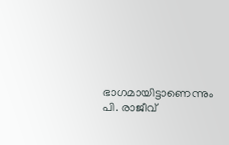ഭാഗമായിട്ടാണെന്നും പി. രാജീവ്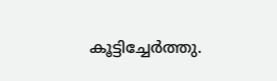കൂട്ടിച്ചേർത്തു.